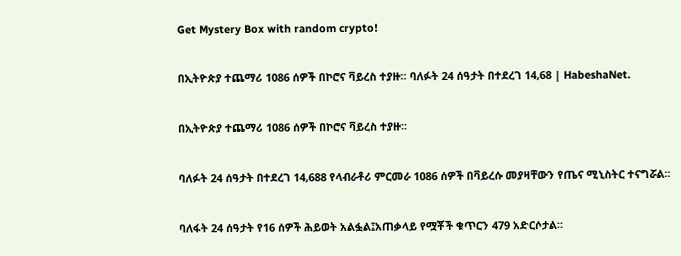Get Mystery Box with random crypto!

በኢትዮጵያ ተጨማሪ 1086 ሰዎች በኮሮና ቫይረስ ተያዙ፡፡ ባለፉት 24 ሰዓታት በተደረገ 14,68 | HabeshaNet.

በኢትዮጵያ ተጨማሪ 1086 ሰዎች በኮሮና ቫይረስ ተያዙ፡፡

ባለፉት 24 ሰዓታት በተደረገ 14,688 የላብራቶሪ ምርመራ 1086 ሰዎች በቫይረሱ መያዛቸውን የጤና ሚኒስትር ተናግሯል፡፡

ባለፋት 24 ሰዓታት የ16 ሰዎች ሕይወት አልፏል፤አጠቃላይ የሟቾች ቁጥርን 479 አድርሶታል።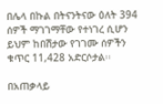በሌላ በኩል በትናንትናው ዕለት 394 ሰዎች ማገገማቸው የተነገረ ሲሆን ይህም ከበሽታው የገገሙ ሰዎችን ቁጥር 11,428 አድርሶታል፡፡

በአጠቃላይ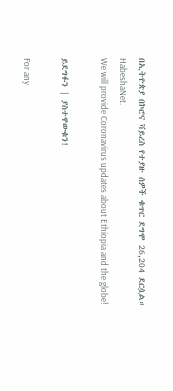በኢትዮጵያ በኮሮና ቫይረስ የተያዙ ሰዎች ቁጥር ደግሞ 26,204 ደርሷል።
HabeshaNet.
We will provide Coronavirus updates about Ethiopia and the globe!

ይደግፉን | ያስተዋውቁን!

For any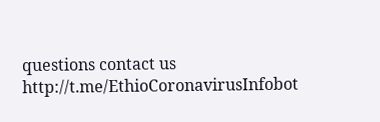questions contact us http://t.me/EthioCoronavirusInfobot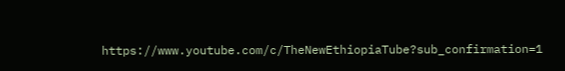https://www.youtube.com/c/TheNewEthiopiaTube?sub_confirmation=1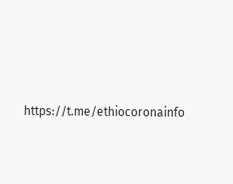https://t.me/ethiocoronainfo